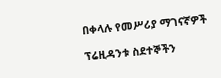በቀላሉ የመሥሪያ ማገናኛዎች

ፕሬዚዳንቱ ስደተኞችን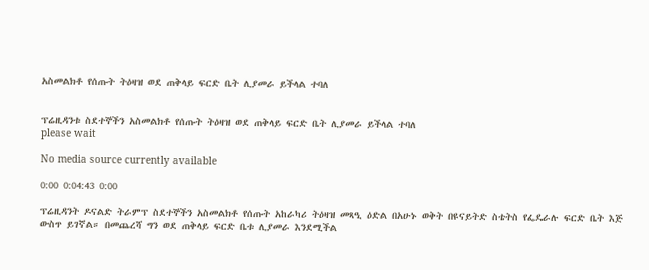አስመልክቶ የሰጡት ትዕዛዝ ወደ ጠቅላይ ፍርድ ቤት ሊያመራ ይችላል ተባለ


ፕሬዚዳንቱ ስደተኞችን አስመልክቶ የሰጡት ትዕዛዝ ወደ ጠቅላይ ፍርድ ቤት ሊያመራ ይችላል ተባለ
please wait

No media source currently available

0:00 0:04:43 0:00

ፕሬዚዳንት ዶናልድ ትራምፕ ስደተኞችን አስመልክቶ የሰጡት አከራካሪ ትዕዛዝ መጻዒ ዕድል በአሁኑ ወቅት በዩናይትድ ስቴትስ የፌዴራሉ ፍርድ ቤት እጅ ውስጥ ይገኛል። በመጨረሻ ግን ወደ ጠቅላይ ፍርድ ቤቱ ሊያመራ እንደሚችል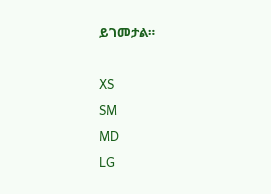ይገመታል።

XS
SM
MD
LG